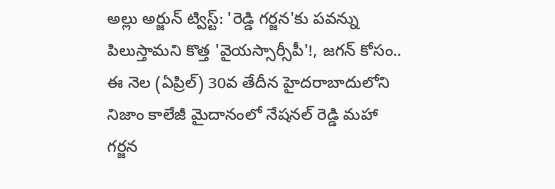అల్లు అర్జున్ ట్విస్ట్: 'రెడ్డి గర్జన'కు పవన్ను పిలుస్తామని కొత్త 'వైయస్సార్సీపీ'!, జగన్ కోసం..
ఈ నెల (ఏప్రిల్) 30వ తేదీన హైదరాబాదులోని నిజాం కాలేజీ మైదానంలో నేషనల్ రెడ్డి మహా గర్జన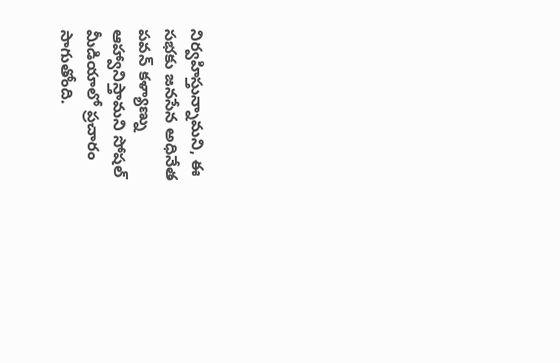నిర్వహిస్తున్నామని, ఈ సభకు జనసేన అధినేత పవన్ కళ్యాణ్ను ఆహ్వానిస్తామని సోషల్ మీడియాలో ప్రచారం సాగుతోంది.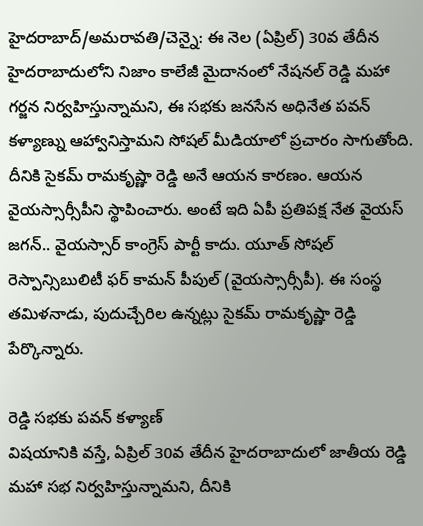హైదరాబాద్/అమరావతి/చెన్నై: ఈ నెల (ఏప్రిల్) 30వ తేదీన హైదరాబాదులోని నిజాం కాలేజీ మైదానంలో నేషనల్ రెడ్డి మహా గర్జన నిర్వహిస్తున్నామని, ఈ సభకు జనసేన అధినేత పవన్ కళ్యాణ్ను ఆహ్వానిస్తామని సోషల్ మీడియాలో ప్రచారం సాగుతోంది.
దీనికి సైకమ్ రామకృష్ణా రెడ్డి అనే ఆయన కారణం. ఆయన వైయస్సార్సీపీని స్థాపించారు. అంటే ఇది ఏపీ ప్రతిపక్ష నేత వైయస్ జగన్.. వైయస్సార్ కాంగ్రెస్ పార్టీ కాదు. యూత్ సోషల్ రెస్పాన్సిబులిటీ ఫర్ కామన్ పీపుల్ (వైయస్సార్సీపీ). ఈ సంస్థ తమిళనాడు, పుదుచ్చేరిల ఉన్నట్లు సైకమ్ రామకృష్ణా రెడ్డి పేర్కొన్నారు.

రెడ్డి సభకు పవన్ కళ్యాణ్
విషయానికి వస్తే, ఏప్రిల్ 30వ తేదీన హైదరాబాదులో జాతీయ రెడ్డి మహా సభ నిర్వహిస్తున్నామని, దీనికి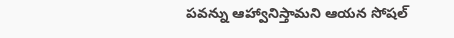పవన్ను ఆహ్వానిస్తామని ఆయన సోషల్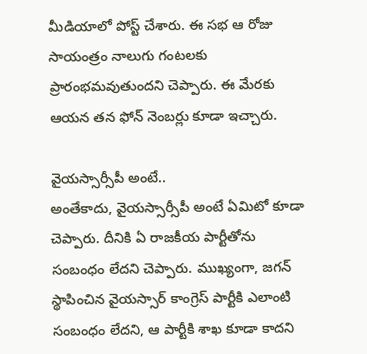మీడియాలో పోస్ట్ చేశారు. ఈ సభ ఆ రోజు సాయంత్రం నాలుగు గంటలకు ప్రారంభమవుతుందని చెప్పారు. ఈ మేరకు ఆయన తన ఫోన్ నెంబర్లు కూడా ఇచ్చారు.

వైయస్సార్సీపీ అంటే..
అంతేకాదు, వైయస్సార్సీపీ అంటే ఏమిటో కూడా చెప్పారు. దీనికి ఏ రాజకీయ పార్టీతోను సంబంధం లేదని చెప్పారు. ముఖ్యంగా, జగన్ స్థాపించిన వైయస్సార్ కాంగ్రెస్ పార్టీకి ఎలాంటి సంబంధం లేదని, ఆ పార్టీకి శాఖ కూడా కాదని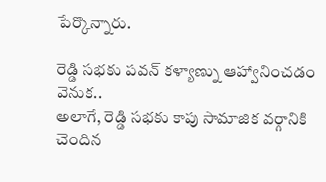పేర్కొన్నారు.

రెడ్డి సభకు పవన్ కళ్యాణ్ను ఆహ్వానించడం వెనుక..
అలాగే, రెడ్డి సభకు కాపు సామాజిక వర్గానికి చెందిన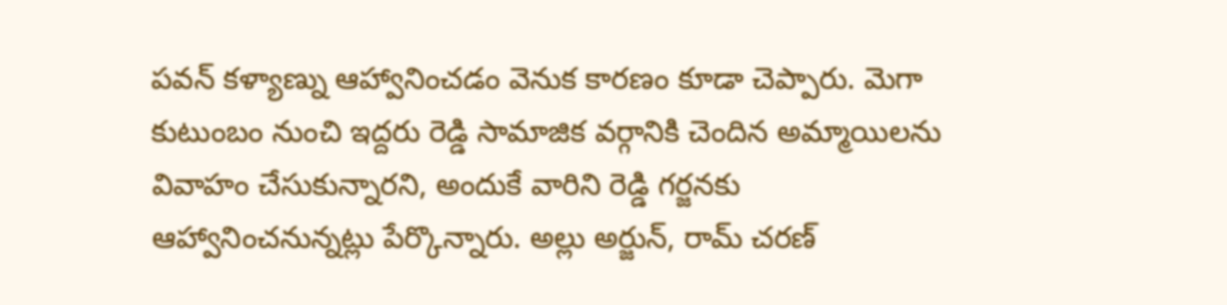పవన్ కళ్యాణ్ను ఆహ్వానించడం వెనుక కారణం కూడా చెప్పారు. మెగా కుటుంబం నుంచి ఇద్దరు రెడ్డి సామాజిక వర్గానికి చెందిన అమ్మాయిలను వివాహం చేసుకున్నారని, అందుకే వారిని రెడ్డి గర్జనకు ఆహ్వానించనున్నట్లు పేర్కొన్నారు. అల్లు అర్జున్, రామ్ చరణ్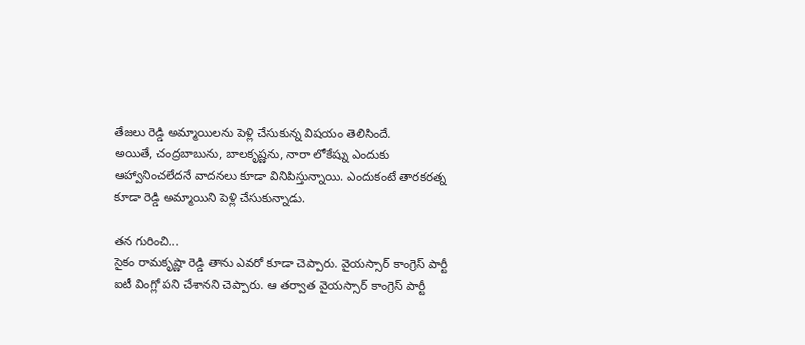తేజలు రెడ్డి అమ్మాయిలను పెళ్లి చేసుకున్న విషయం తెలిసిందే.
అయితే, చంద్రబాబును, బాలకృష్ణను, నారా లోకేష్ను ఎందుకు ఆహ్వానించలేదనే వాదనలు కూడా వినిపిస్తున్నాయి. ఎందుకంటే తారకరత్న కూడా రెడ్డి అమ్మాయిని పెళ్లి చేసుకున్నాడు.

తన గురించి...
సైకం రామకృష్ణా రెడ్డి తాను ఎవరో కూడా చెప్పారు. వైయస్సార్ కాంగ్రెస్ పార్టీ ఐటీ వింగ్లో పని చేశానని చెప్పారు. ఆ తర్వాత వైయస్సార్ కాంగ్రెస్ పార్టీ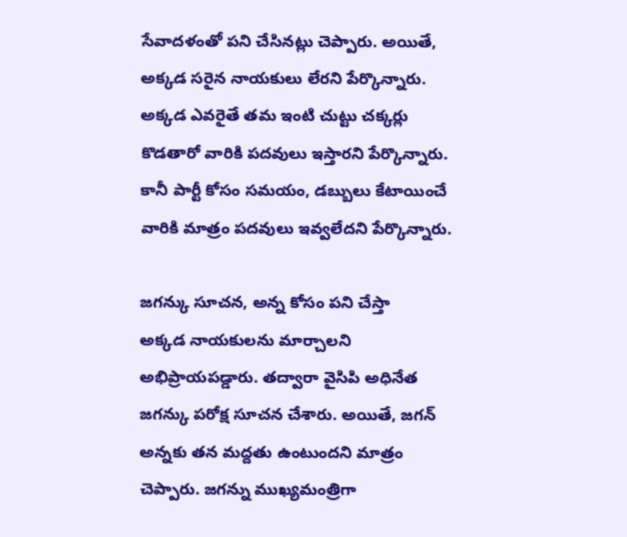సేవాదళంతో పని చేసినట్లు చెప్పారు. అయితే, అక్కడ సరైన నాయకులు లేరని పేర్కొన్నారు. అక్కడ ఎవరైతే తమ ఇంటి చుట్టు చక్కర్లు కొడతారో వారికి పదవులు ఇస్తారని పేర్కొన్నారు. కానీ పార్టీ కోసం సమయం, డబ్బులు కేటాయించే వారికి మాత్రం పదవులు ఇవ్వలేదని పేర్కొన్నారు.

జగన్కు సూచన, అన్న కోసం పని చేస్తా
అక్కడ నాయకులను మార్చాలని అభిప్రాయపడ్డారు. తద్వారా వైసిపి అధినేత జగన్కు పరోక్ష సూచన చేశారు. అయితే, జగన్ అన్నకు తన మద్దతు ఉంటుందని మాత్రం చెప్పారు. జగన్ను ముఖ్యమంత్రిగా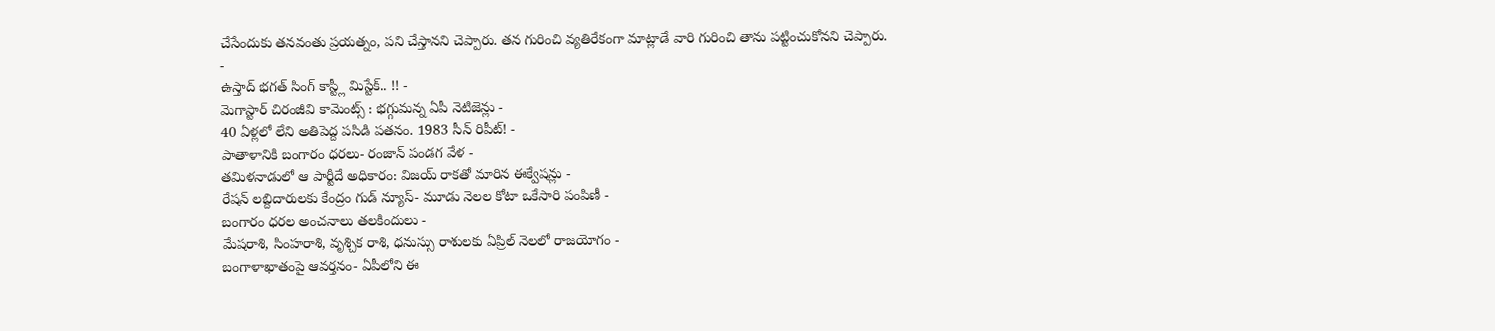చేసేందుకు తనవంతు ప్రయత్నం, పని చేస్తానని చెప్పారు. తన గురించి వ్యతిరేకంగా మాట్లాడే వారి గురించి తాను పట్టించుకోనని చెప్పారు.
-
ఉస్తాద్ భగత్ సింగ్ కాస్ట్లీ మిస్టేక్.. !! -
మెగాస్టార్ చిరంజీవి కామెంట్స్ : భగ్గుమన్న ఏపీ నెటిజెన్లు -
40 ఏళ్లలో లేని అతిపెద్ద పసిడి పతనం. 1983 సీన్ రిపీట్! -
పాతాళానికి బంగారం ధరలు- రంజాన్ పండగ వేళ -
తమిళనాడులో ఆ పార్టీదే అధికారం: విజయ్ రాకతో మారిన ఈక్వేషన్లు -
రేషన్ లబ్దిదారులకు కేంద్రం గుడ్ న్యూస్- మూడు నెలల కోటా ఒకేసారి పంపిణీ -
బంగారం ధరల అంచనాలు తలకిందులు -
మేషరాశి, సింహరాశి, వృశ్చిక రాశి, ధనుస్సు రాశులకు ఏప్రిల్ నెలలో రాజయోగం -
బంగాళాఖాతంపై ఆవర్తనం- ఏపీలోని ఈ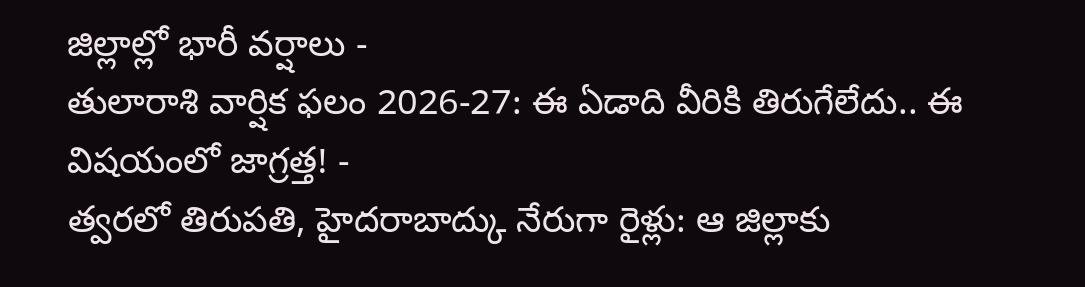జిల్లాల్లో భారీ వర్షాలు -
తులారాశి వార్షిక ఫలం 2026-27: ఈ ఏడాది వీరికి తిరుగేలేదు.. ఈ విషయంలో జాగ్రత్త! -
త్వరలో తిరుపతి, హైదరాబాద్కు నేరుగా రైళ్లు: ఆ జిల్లాకు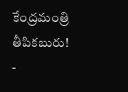కేంద్రమంత్రి తీపికబురు! -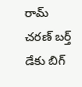రామ్ చరణ్ బర్త్ డేకు బిగ్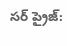సర్ ప్రైజ్: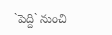`పెద్ది` నుంచి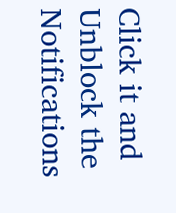Click it and Unblock the Notifications